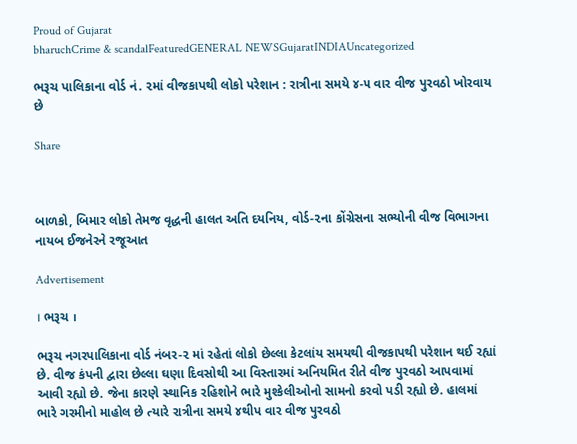Proud of Gujarat
bharuchCrime & scandalFeaturedGENERAL NEWSGujaratINDIAUncategorized

ભરૂચ પાલિકાના વોર્ડ નં. ૨માં વીજકાપથી લોકો પરેશાન : રાત્રીના સમયે ૪-૫ વાર વીજ પુરવઠો ખોરવાય છે

Share



બાળકો, બિમાર લોકો તેમજ વૃદ્ધની હાલત અતિ દયનિય, વોર્ડ-૨ના કોંગ્રેસના સભ્યોની વીજ વિભાગના નાયબ ઈજનેરને રજૂઆત

Advertisement

। ભરૂચ ।

ભરૂચ નગરપાલિકાના વોર્ડ નંબર-૨ માં રહેતાં લોકો છેલ્લા કેટલાંય સમયથી વીજકાપથી પરેશાન થઈ રહ્યાં છે. વીજ કંપની દ્વારા છેલ્લા ઘણા દિવસોથી આ વિસ્તારમાં અનિયમિત રીતે વીજ પુરવઠો આપવામાં આવી રહ્યો છે. જેના કારણે સ્થાનિક રહિશોને ભારે મુશ્કેલીઓનો સામનો કરવો પડી રહ્યો છે. હાલમાં ભારે ગરમીનો માહોલ છે ત્યારે રાત્રીના સમયે ૪થીપ વાર વીજ પુરવઠો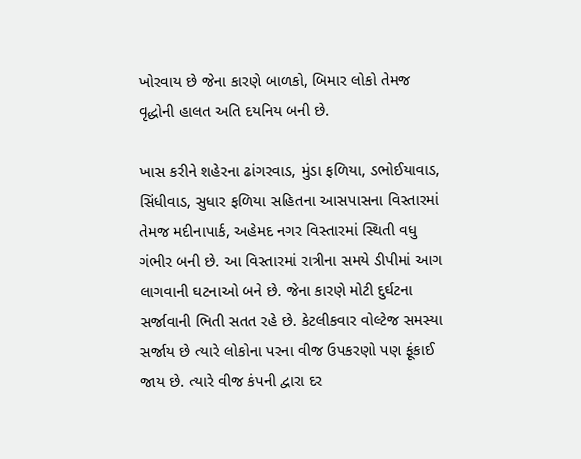ખોરવાય છે જેના કારણે બાળકો, બિમાર લોકો તેમજ વૃદ્ધોની હાલત અતિ દયનિય બની છે.

ખાસ કરીને શહેરના ઢાંગરવાડ, મુંડા ફળિયા, ડભોઈયાવાડ, સિંધીવાડ, સુધાર ફળિયા સહિતના આસપાસના વિસ્તારમાં તેમજ મદીનાપાર્ક, અહેમદ નગર વિસ્તારમાં સ્થિતી વધુ ગંભીર બની છે. આ વિસ્તારમાં રાત્રીના સમયે ડીપીમાં આગ લાગવાની ઘટનાઓ બને છે. જેના કારણે મોટી દુર્ઘટના સર્જાવાની ભિતી સતત રહે છે. કેટલીકવાર વોલ્ટેજ સમસ્યા સર્જાય છે ત્યારે લોકોના પરના વીજ ઉપકરણો પણ ફૂંકાઈ જાય છે. ત્યારે વીજ કંપની દ્વારા દર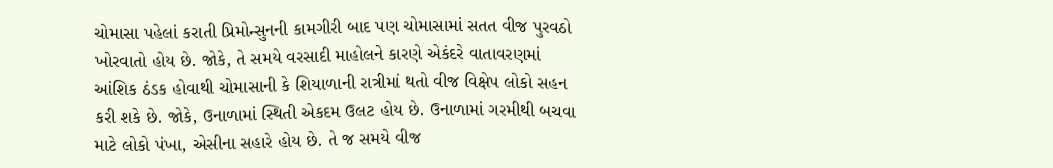ચોમાસા પહેલાં કરાતી પ્રિમોન્સુનની કામગીરી બાદ પણ ચોમાસામાં સતત વીજ પુરવઠો ખોરવાતો હોય છે. જોકે, તે સમયે વરસાદી માહોલને કારણે એકંદરે વાતાવરણમાં આંશિક ઠંડક હોવાથી ચોમાસાની કે શિયાળાની રાત્રીમાં થતો વીજ વિક્ષેપ લોકો સહન કરી શકે છે. જોકે, ઉનાળામાં સ્થિતી એકદમ ઉલટ હોય છે. ઉનાળામાં ગરમીથી બચવા માટે લોકો પંખા, એસીના સહારે હોય છે. તે જ સમયે વીજ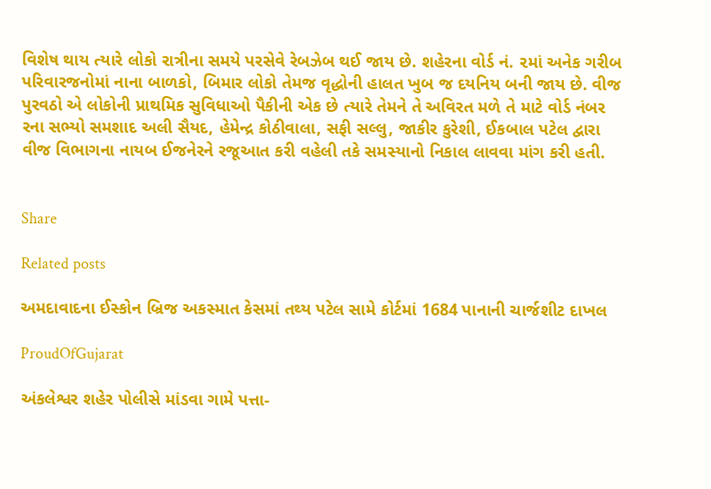વિશેષ થાય ત્યારે લોકો રાત્રીના સમયે પરસેવે રેબઝેબ થઈ જાય છે. શહેરના વોર્ડ નં. ૨માં અનેક ગરીબ પરિવારજનોમાં નાના બાળકો, બિમાર લોકો તેમજ વૃદ્ધોની હાલત ખુબ જ દયનિય બની જાય છે. વીજ પુરવઠો એ લોકોની પ્રાથમિક સુવિધાઓ પૈકીની એક છે ત્યારે તેમને તે અવિરત મળે તે માટે વોર્ડ નંબર રના સભ્યો સમશાદ અલી સૈયદ, હેમેન્દ્ર કોઠીવાલા, સફી સલ્લુ, જાકીર કુરેશી, ઈકબાલ પટેલ દ્વારા વીજ વિભાગના નાયબ ઈજનેરને રજૂઆત કરી વહેલી તકે સમસ્યાનો નિકાલ લાવવા માંગ કરી હતી.


Share

Related posts

અમદાવાદના ઈસ્કોન બ્રિજ અકસ્માત કેસમાં તથ્ય પટેલ સામે કોર્ટમાં 1684 પાનાની ચાર્જશીટ દાખલ

ProudOfGujarat

અંકલેશ્વર શહેર પોલીસે માંડવા ગામે પત્તા-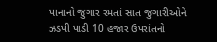પાનાનો જુગાર રમતાં સાત જુગારીઓને ઝડપી પાડી 10 હજાર ઉપરાંતનો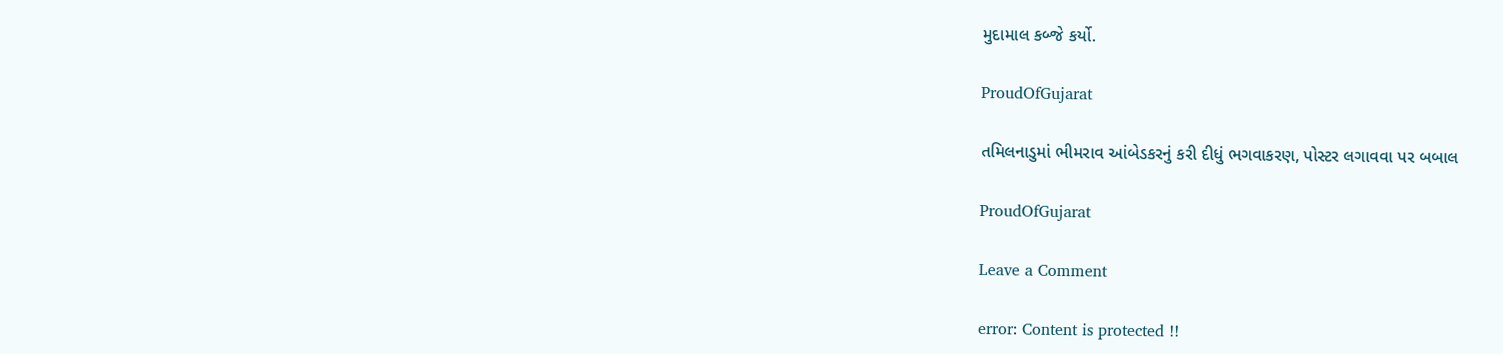મુદામાલ કબ્જે કર્યો.

ProudOfGujarat

તમિલનાડુમાં ભીમરાવ આંબેડકરનું કરી દીધું ભગવાકરણ, પોસ્ટર લગાવવા પર બબાલ

ProudOfGujarat

Leave a Comment

error: Content is protected !!